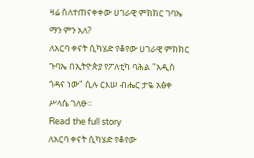ዛሬ ስለተጠናቀቀው ሀገራዊ ምክክር ገባኤ ማን ምን አለ?
ለአርባ ቀናት ሲካሄድ የቆየው ሀገራዊ ምክክር ጉባኤ በኢትዮጵያ የፖለቲካ ባሕል "አዲስ ጎዳና ነው" ሲሉ ርእሠ ብሔር ታዬ አፅቀ ሥላሴ ገለፁ።
Read the full story
ለአርባ ቀናት ሲካሄድ የቆየው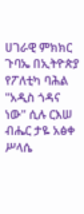ሀገራዊ ምክክር ጉባኤ በኢትዮጵያ የፖለቲካ ባሕል "አዲስ ጎዳና ነው" ሲሉ ርእሠ ብሔር ታዬ አፅቀ ሥላሴ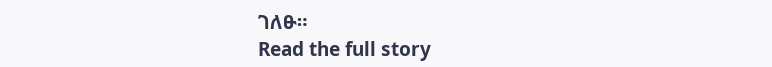ገለፁ።
Read the full story